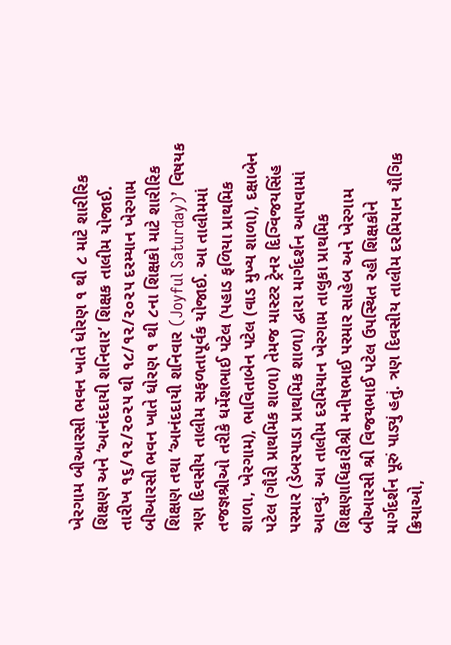ખેરગામ બીઆરસી ભવન ખાતે ધોરણ ૧ થી ૮ માટે શારીરિક શિક્ષણ અને ‘આનંદદાયી શનિવાર’ શિક્ષક તાલીમ યોજાઈ. તારીખ ૧૬/૧૨/૨૦૨૫ થી ૧૮/૧૨/૨૦૨૫ દરમ્યાન ખેરગામ બીઆરસી ભવન ખાતે ધોરણ ૧ થી ૮ના શિક્ષકો માટે શારીરિક શિક્ષણ તથા ‘આનંદદાયી શનિવાર (Joyful Saturday)’ વિષયક ત્રણ દિવસીય તાલીમ સફળતાપૂર્વક યોજાઈ. આ તાલીમમાં તજજ્ઞશ્રીઓ તરીકે ધર્મેશભાઈ પટેલ (પહાડ ફળિયા પ્રાથમિક શાળા, ખેરગામ), ભાવિતાબેન પટેલ (વાડ મુખ્ય શાળા), દક્ષાબેન પટેલ (ગૌરી પ્રાથમિક શાળા) તેમજ માસ્ટર ટ્રેનર દિગ્વિજયસિંહ પરમાર (ડેબરપાડા પ્રાથમિક શાળા) દ્વારા માર્ગદર્શન આપવામાં આવ્યું. આ તાલીમ દરમિયાન ખેરગામ તાલુકા પ્રાથમિક શિક્ષણાધિકારીશ્રી મનીષભાઈ પરમાર સાહેબ અને ખેરગામ બીઆરસી શ્રી વિજયભાઈ પટેલ ઉપસ્થિત રહી શિક્ષકોને માર્ગદર્શન પૂરું પાડ્યું હતું. ત્રણ દિવસીય તાલીમ દરમિયાન યૌગિક ક્રિયાઓ,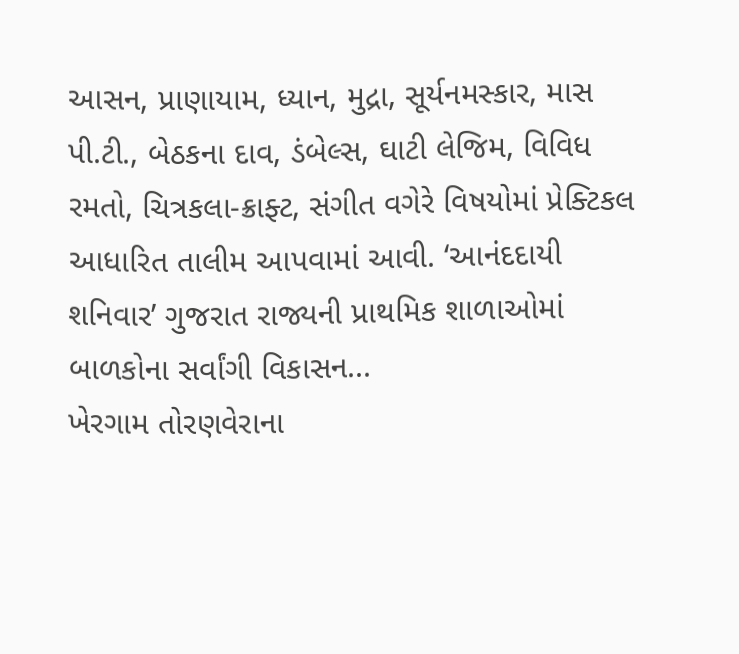આસન, પ્રાણાયામ, ધ્યાન, મુદ્રા, સૂર્યનમસ્કાર, માસ પી.ટી., બેઠકના દાવ, ડંબેલ્સ, ઘાટી લેજિમ, વિવિધ રમતો, ચિત્રકલા-ક્રાફ્ટ, સંગીત વગેરે વિષયોમાં પ્રેક્ટિકલ આધારિત તાલીમ આપવામાં આવી. ‘આનંદદાયી શનિવાર’ ગુજરાત રાજ્યની પ્રાથમિક શાળાઓમાં બાળકોના સર્વાંગી વિકાસન...
ખેરગામ તોરણવેરાના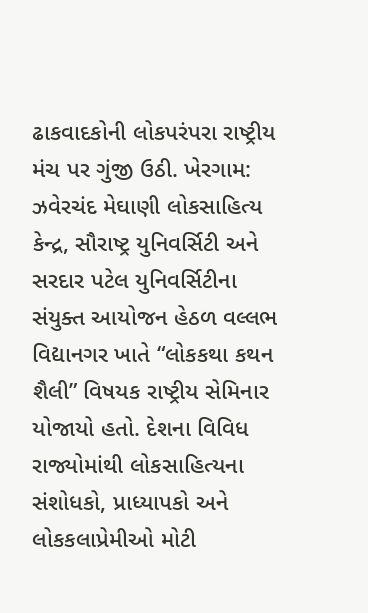ઢાકવાદકોની લોકપરંપરા રાષ્ટ્રીય મંચ પર ગુંજી ઉઠી. ખેરગામ: ઝવેરચંદ મેઘાણી લોકસાહિત્ય કેન્દ્ર, સૌરાષ્ટ્ર યુનિવર્સિટી અને સરદાર પટેલ યુનિવર્સિટીના સંયુક્ત આયોજન હેઠળ વલ્લભ વિદ્યાનગર ખાતે “લોકકથા કથન શૈલી” વિષયક રાષ્ટ્રીય સેમિનાર યોજાયો હતો. દેશના વિવિધ રાજ્યોમાંથી લોકસાહિત્યના સંશોધકો, પ્રાધ્યાપકો અને લોકકલાપ્રેમીઓ મોટી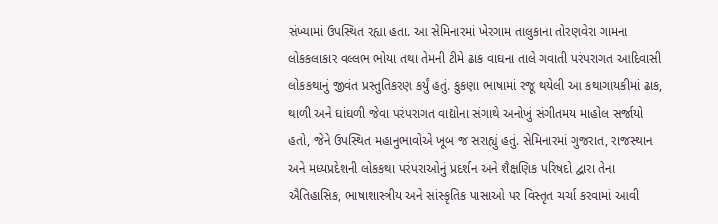સંખ્યામાં ઉપસ્થિત રહ્યા હતા. આ સેમિનારમાં ખેરગામ તાલુકાના તોરણવેરા ગામના લોકકલાકાર વલ્લભ ભોયા તથા તેમની ટીમે ઢાક વાઘના તાલે ગવાતી પરંપરાગત આદિવાસી લોકકથાનું જીવંત પ્રસ્તુતિકરણ કર્યું હતું. કુકણા ભાષામાં રજૂ થયેલી આ કથાગાયકીમાં ઢાક, થાળી અને ઘાંઘળી જેવા પરંપરાગત વાદ્યોના સંગાથે અનોખું સંગીતમય માહોલ સર્જાયો હતો, જેને ઉપસ્થિત મહાનુભાવોએ ખૂબ જ સરાહ્યું હતું. સેમિનારમાં ગુજરાત, રાજસ્થાન અને મધ્યપ્રદેશની લોકકથા પરંપરાઓનું પ્રદર્શન અને શૈક્ષણિક પરિષદો દ્વારા તેના ઐતિહાસિક, ભાષાશાસ્ત્રીય અને સાંસ્કૃતિક પાસાઓ પર વિસ્તૃત ચર્ચા કરવામાં આવી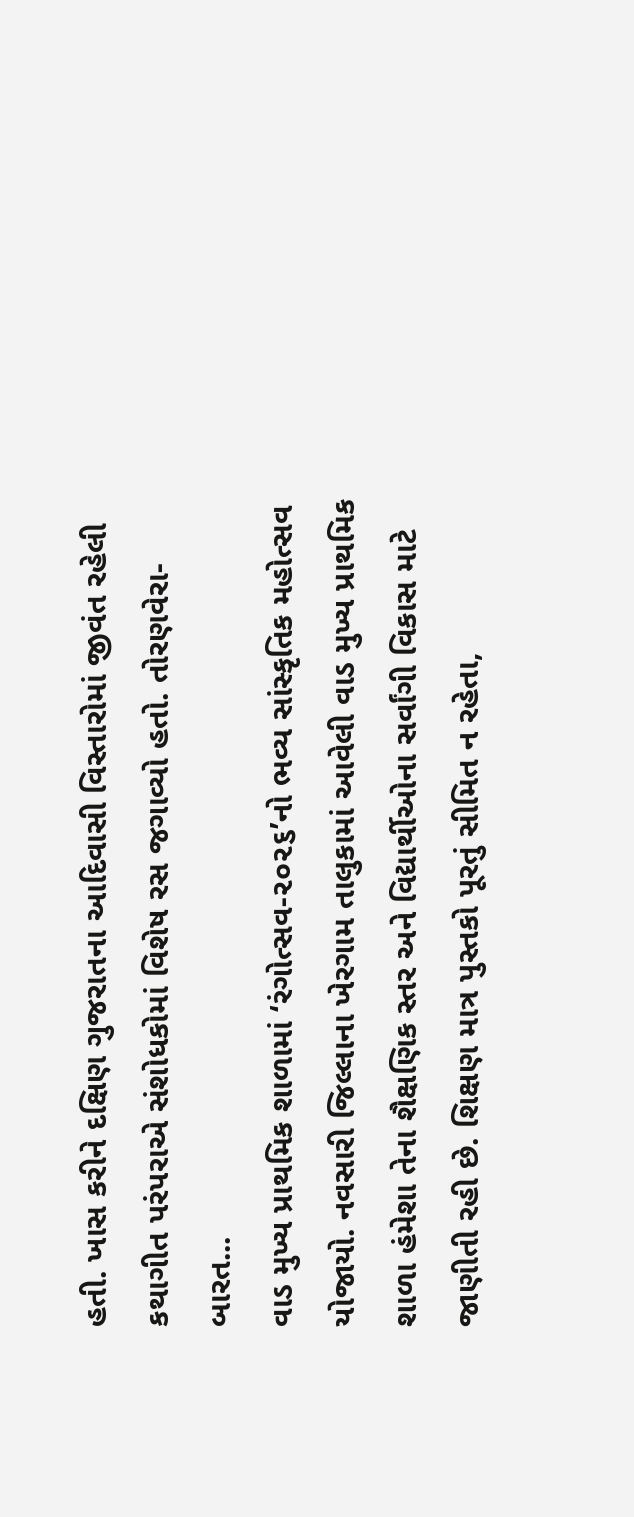હતી. ખાસ કરીને દક્ષિણ ગુજરાતના આદિવાસી વિસ્તારોમાં જીવંત રહેલી કથાગીત પરંપરાએ સંશોધકોમાં વિશેષ રસ જગાવ્યો હતો. તોરણવેરા-બારત...
વાડ મુખ્ય પ્રાથમિક શાળામાં ‘રંગોત્સવ-૨૦૨૬’નો ભવ્ય સાંસ્કૃતિક મહોત્સવ યોજાયો. નવસારી જિલ્લાના ખેરગામ તાલુકામાં આવેલી વાડ મુખ્ય પ્રાથમિક શાળા હંમેશા તેના શૈક્ષણિક સ્તર અને વિદ્યાર્થીઓના સર્વાંગી વિકાસ માટે જાણીતી રહી છે. શિક્ષણ માત્ર પુસ્તકો પૂરતું સીમિત ન રહેતા,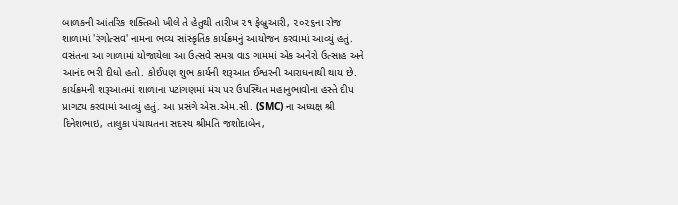બાળકની આંતરિક શક્તિઓ ખીલે તે હેતુથી તારીખ ૨૧ ફેબ્રુઆરી, ૨૦૨૬ના રોજ શાળામાં 'રંગોત્સવ' નામના ભવ્ય સાંસ્કૃતિક કાર્યક્રમનું આયોજન કરવામાં આવ્યું હતું. વસંતના આ ગાળામાં યોજાયેલા આ ઉત્સવે સમગ્ર વાડ ગામમાં એક અનેરો ઉત્સાહ અને આનંદ ભરી દીધો હતો. કોઈપણ શુભ કાર્યની શરૂઆત ઈશ્વરની આરાધનાથી થાય છે. કાર્યક્રમની શરૂઆતમાં શાળાના પટાંગણમાં મંચ પર ઉપસ્થિત મહાનુભાવોના હસ્તે દીપ પ્રાગટ્ય કરવામાં આવ્યું હતું. આ પ્રસંગે એસ.એમ.સી. (SMC) ના અધ્યક્ષ શ્રી દિનેશભાઇ, તાલુકા પંચાયતના સદસ્ય શ્રીમતિ જશોદાબેન,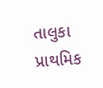તાલુકા પ્રાથમિક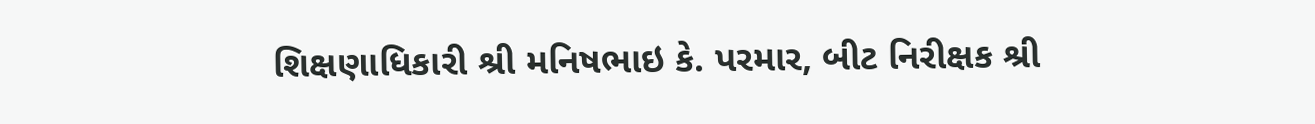શિક્ષણાધિકારી શ્રી મનિષભાઇ કે. પરમાર, બીટ નિરીક્ષક શ્રી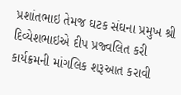પ્રશાંતભાઇ તેમજ ઘટક સંઘના પ્રમુખ શ્રી દિવ્યેશભાઇએ દીપ પ્રજ્વલિત કરી કાર્યક્રમની માંગલિક શરૂઆત કરાવી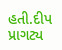હતી.દીપ પ્રાગટ્ય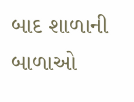બાદ શાળાની બાળાઓ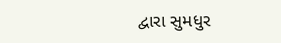દ્વારા સુમધુર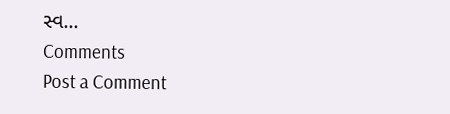સ્વ...
Comments
Post a Comment